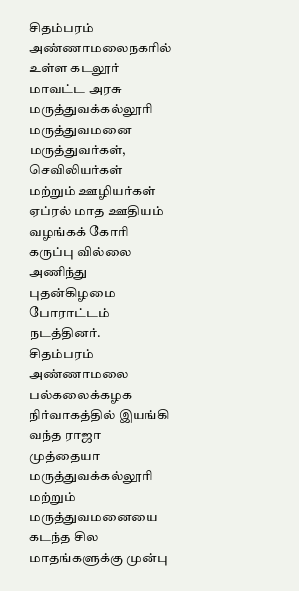சிதம்பரம் அண்ணாமலைநகரில் உள்ள கடலூர் மாவட்ட அரசு மருத்துவக்கல்லூரி மருத்துவமனை மருத்துவர்கள், செவிலியர்கள் மற்றும் ஊழியர்கள் ஏப்ரல் மாத ஊதியம் வழங்கக் கோரி கருப்பு வில்லை அணிந்து புதன்கிழமை போராட்டம் நடத்தினர்.
சிதம்பரம் அண்ணாமலை பல்கலைக்கழக நிர்வாகத்தில் இயங்கி வந்த ராஜா முத்தையா மருத்துவக்கல்லூரி மற்றும் மருத்துவமனையை கடந்த சில மாதங்களுக்கு முன்பு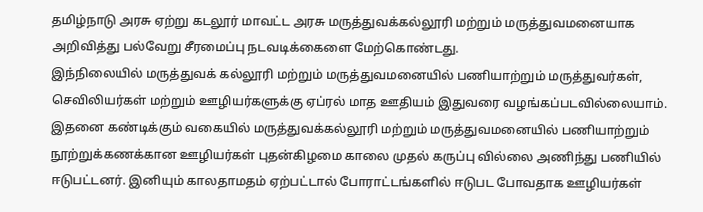தமிழ்நாடு அரசு ஏற்று கடலூர் மாவட்ட அரசு மருத்துவக்கல்லூரி மற்றும் மருத்துவமனையாக அறிவித்து பல்வேறு சீரமைப்பு நடவடிக்கைளை மேற்கொண்டது.
இந்நிலையில் மருத்துவக் கல்லூரி மற்றும் மருத்துவமனையில் பணியாற்றும் மருத்துவர்கள், செவிலியர்கள் மற்றும் ஊழியர்களுக்கு ஏப்ரல் மாத ஊதியம் இதுவரை வழங்கப்படவில்லையாம்.
இதனை கண்டிக்கும் வகையில் மருத்துவக்கல்லூரி மற்றும் மருத்துவமனையில் பணியாற்றும் நூற்றுக்கணக்கான ஊழியர்கள் புதன்கிழமை காலை முதல் கருப்பு வில்லை அணிந்து பணியில் ஈடுபட்டனர். இனியும் காலதாமதம் ஏற்பட்டால் போராட்டங்களில் ஈடுபட போவதாக ஊழியர்கள்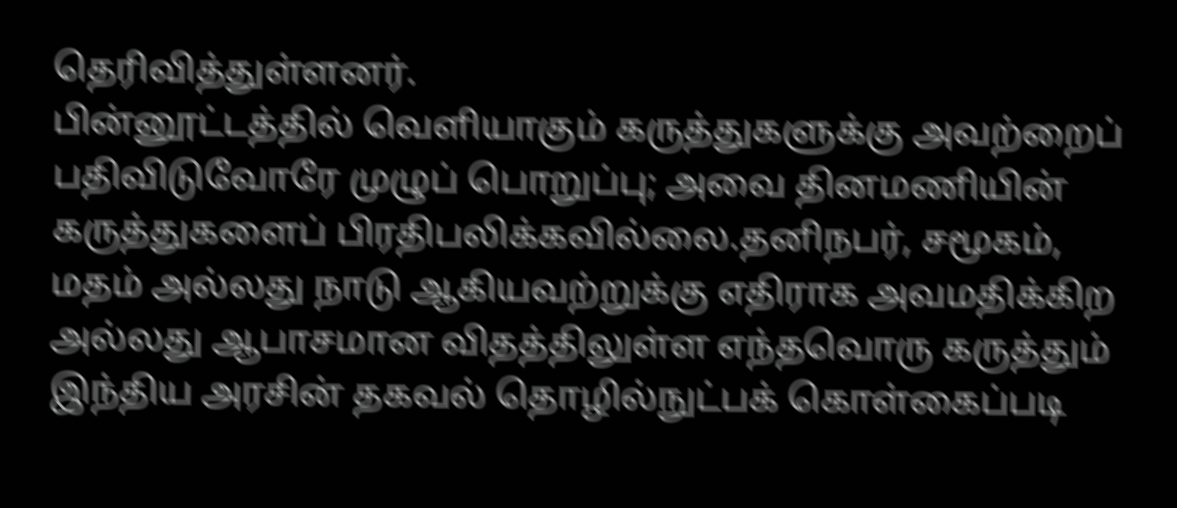தெரிவித்துள்ளனர்.
பின்னூட்டத்தில் வெளியாகும் கருத்துகளுக்கு அவற்றைப் பதிவிடுவோரே முழுப் பொறுப்பு; அவை தினமணியின் கருத்துகளைப் பிரதிபலிக்கவில்லை.தனிநபர், சமூகம், மதம் அல்லது நாடு ஆகியவற்றுக்கு எதிராக அவமதிக்கிற அல்லது ஆபாசமான விதத்திலுள்ள எந்தவொரு கருத்தும் இந்திய அரசின் தகவல் தொழில்நுட்பக் கொள்கைப்படி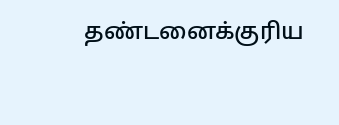தண்டனைக்குரிய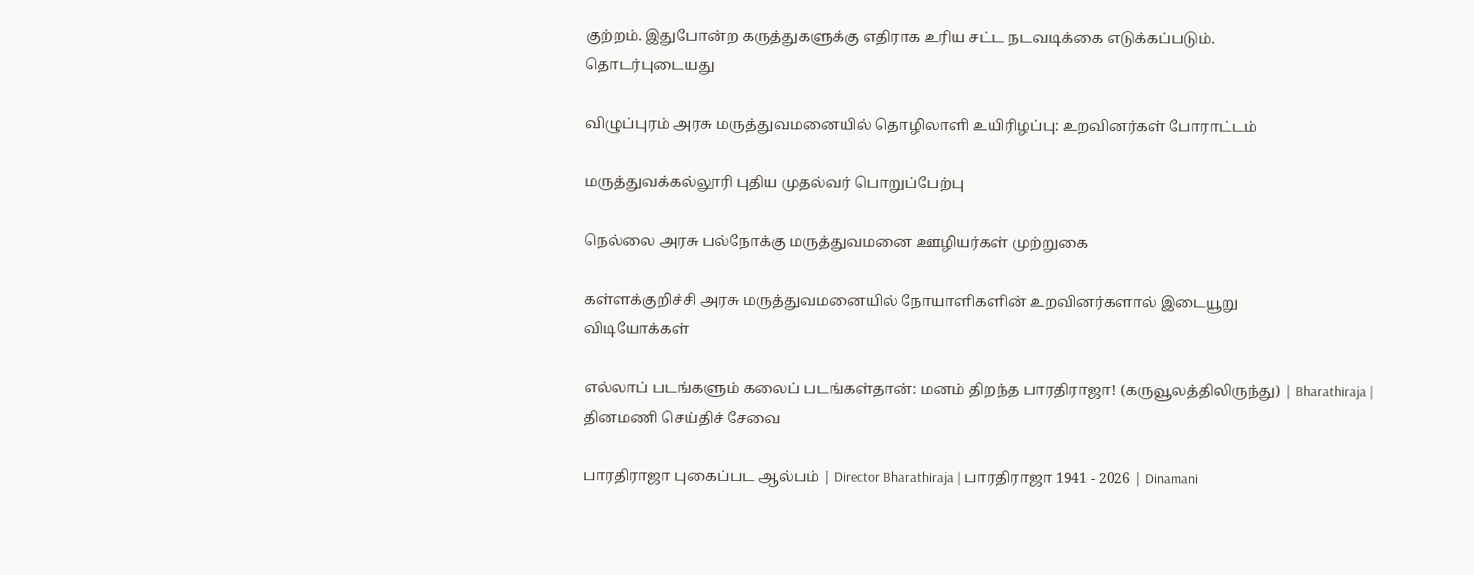குற்றம். இதுபோன்ற கருத்துகளுக்கு எதிராக உரிய சட்ட நடவடிக்கை எடுக்கப்படும்.
தொடர்புடையது

விழுப்புரம் அரசு மருத்துவமனையில் தொழிலாளி உயிரிழப்பு: உறவினர்கள் போராட்டம்

மருத்துவக்கல்லூரி புதிய முதல்வர் பொறுப்பேற்பு

நெல்லை அரசு பல்நோக்கு மருத்துவமனை ஊழியர்கள் முற்றுகை

கள்ளக்குறிச்சி அரசு மருத்துவமனையில் நோயாளிகளின் உறவினர்களால் இடையூறு
விடியோக்கள்

எல்லாப் படங்களும் கலைப் படங்கள்தான்: மனம் திறந்த பாரதிராஜா! (கருவூலத்திலிருந்து) | Bharathiraja |
தினமணி செய்திச் சேவை

பாரதிராஜா புகைப்பட ஆல்பம் | Director Bharathiraja | பாரதிராஜா 1941 - 2026 | Dinamani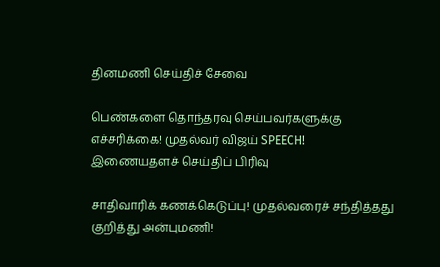தினமணி செய்திச் சேவை

பெண்களை தொந்தரவு செய்பவர்களுக்கு எச்சரிக்கை! முதல்வர் விஜய் SPEECH!
இணையதளச் செய்திப் பிரிவு

சாதிவாரிக் கணக்கெடுப்பு! முதல்வரைச் சந்தித்தது குறித்து அன்புமணி!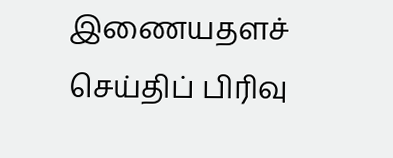இணையதளச் செய்திப் பிரிவு